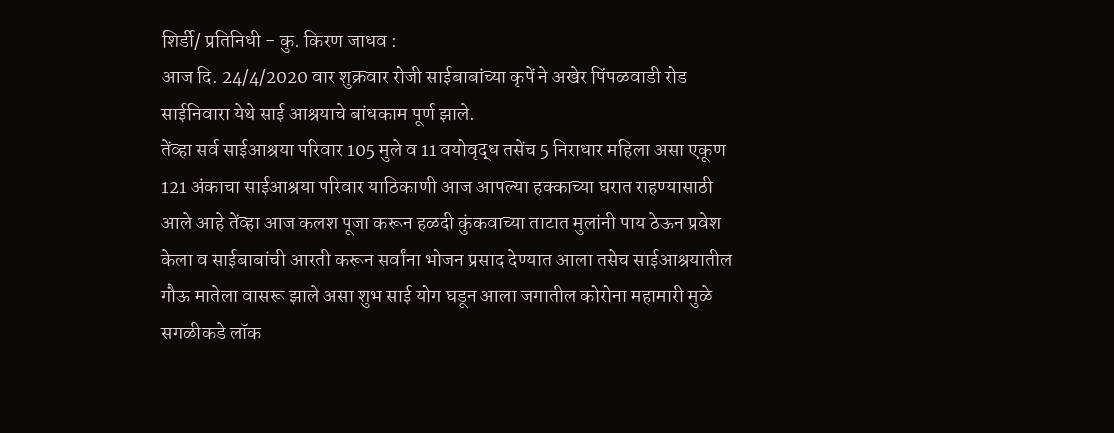शिर्डी/ प्रतिनिधी - कु. किरण जाधव :
आज दि. 24/4/2020 वार शुक्रवार रोजी साईबाबांच्या कृपें ने अखेर पिंपळवाडी रोड साईनिवारा येथे साई आश्रयाचे बांधकाम पूर्ण झाले.
तेंव्हा सर्व साईआश्रया परिवार 105 मुले व 11 वयोवृद्ध तसेंच 5 निराधार महिला असा एकूण 121 अंकाचा साईआश्रया परिवार याठिकाणी आज आपल्या हक्काच्या घरात राहण्यासाठी आले आहे तेंव्हा आज कलश पूजा करून हळदी कुंकवाच्या ताटात मुलांनी पाय ठेऊन प्रवेश केला व साईबाबांची आरती करून सर्वांना भोजन प्रसाद देण्यात आला तसेच साईआश्रयातील गौऊ मातेला वासरू झाले असा शुभ साई योग घडून आला जगातील कोरोना महामारी मुळे सगळीकडे लॉक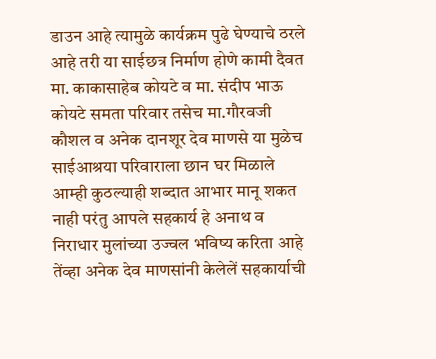डाउन आहे त्यामुळे कार्यक्रम पुढे घेण्याचे ठरले आहे तरी या साईछत्र निर्माण होणे कामी दैवत मा. काकासाहेब कोयटे व मा. संदीप भाऊ कोयटे समता परिवार तसेच मा.गौरवजी कौशल व अनेक दानशूर देव माणसे या मुळेच साईआश्रया परिवाराला छान घर मिळाले आम्ही कुठल्याही शब्दात आभार मानू शकत नाही परंतु आपले सहकार्य हे अनाथ व निराधार मुलांच्या उज्वल भविष्य करिता आहे तेंव्हा अनेक देव माणसांनी केलेलें सहकार्याची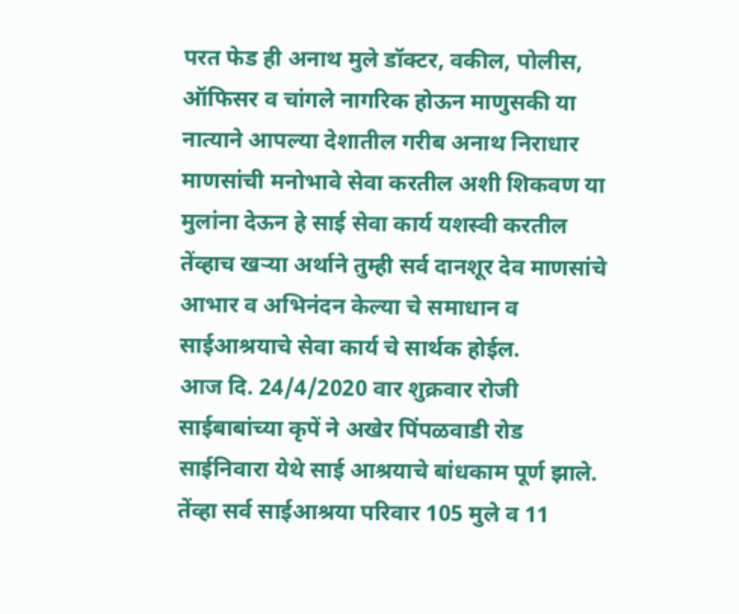परत फेड ही अनाथ मुले डॉक्टर, वकील, पोलीस, ऑफिसर व चांगले नागरिक होऊन माणुसकी या नात्याने आपल्या देशातील गरीब अनाथ निराधार माणसांची मनोभावे सेवा करतील अशी शिकवण या मुलांना देऊन हे साई सेवा कार्य यशस्वी करतील तेंव्हाच खऱ्या अर्थाने तुम्ही सर्व दानशूर देव माणसांचे आभार व अभिनंदन केल्या चे समाधान व साईआश्रयाचे सेवा कार्य चे सार्थक होईल.
आज दि. 24/4/2020 वार शुक्रवार रोजी साईबाबांच्या कृपें ने अखेर पिंपळवाडी रोड साईनिवारा येथे साई आश्रयाचे बांधकाम पूर्ण झाले.
तेंव्हा सर्व साईआश्रया परिवार 105 मुले व 11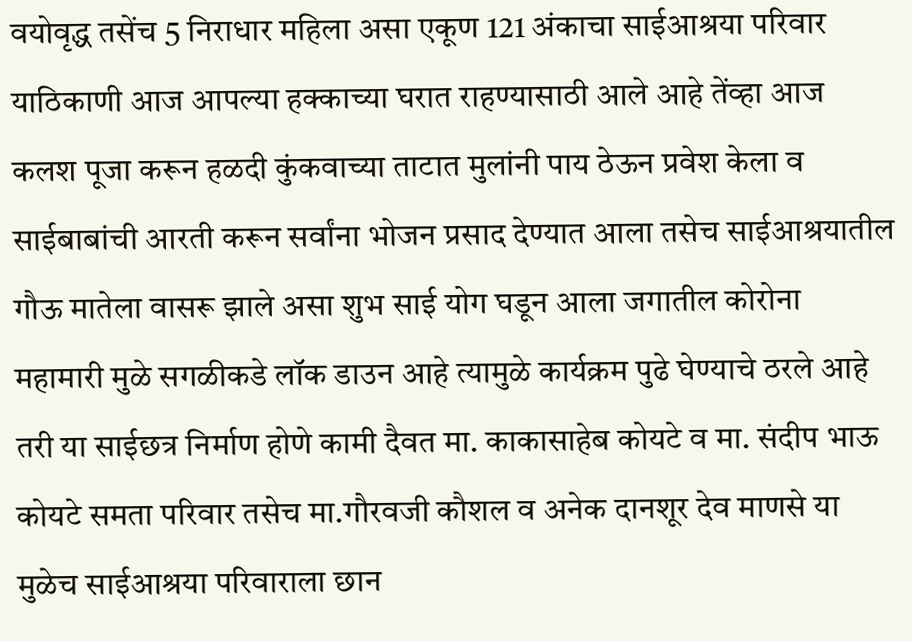वयोवृद्ध तसेंच 5 निराधार महिला असा एकूण 121 अंकाचा साईआश्रया परिवार याठिकाणी आज आपल्या हक्काच्या घरात राहण्यासाठी आले आहे तेंव्हा आज कलश पूजा करून हळदी कुंकवाच्या ताटात मुलांनी पाय ठेऊन प्रवेश केला व साईबाबांची आरती करून सर्वांना भोजन प्रसाद देण्यात आला तसेच साईआश्रयातील गौऊ मातेला वासरू झाले असा शुभ साई योग घडून आला जगातील कोरोना महामारी मुळे सगळीकडे लॉक डाउन आहे त्यामुळे कार्यक्रम पुढे घेण्याचे ठरले आहे तरी या साईछत्र निर्माण होणे कामी दैवत मा. काकासाहेब कोयटे व मा. संदीप भाऊ कोयटे समता परिवार तसेच मा.गौरवजी कौशल व अनेक दानशूर देव माणसे या मुळेच साईआश्रया परिवाराला छान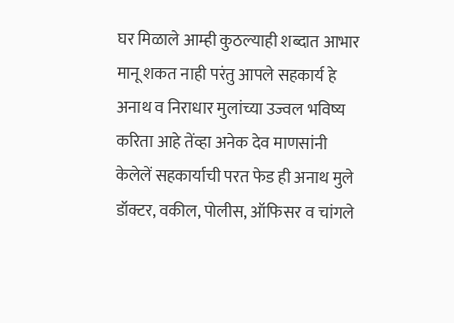घर मिळाले आम्ही कुठल्याही शब्दात आभार मानू शकत नाही परंतु आपले सहकार्य हे अनाथ व निराधार मुलांच्या उज्वल भविष्य करिता आहे तेंव्हा अनेक देव माणसांनी केलेलें सहकार्याची परत फेड ही अनाथ मुले डॉक्टर, वकील, पोलीस, ऑफिसर व चांगले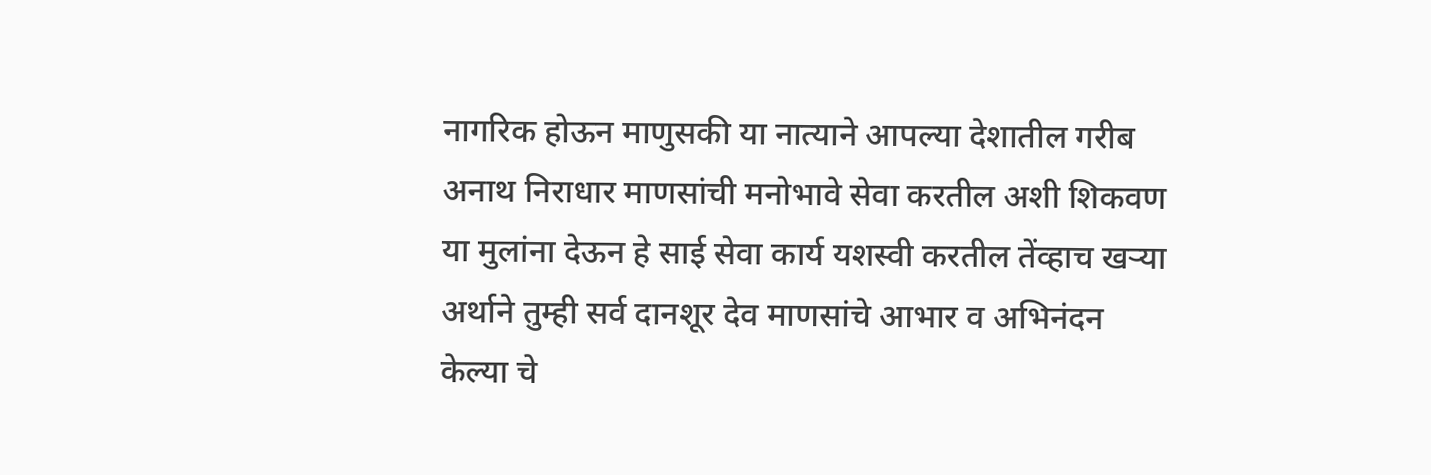नागरिक होऊन माणुसकी या नात्याने आपल्या देशातील गरीब अनाथ निराधार माणसांची मनोभावे सेवा करतील अशी शिकवण या मुलांना देऊन हे साई सेवा कार्य यशस्वी करतील तेंव्हाच खऱ्या अर्थाने तुम्ही सर्व दानशूर देव माणसांचे आभार व अभिनंदन केल्या चे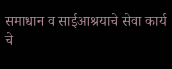समाधान व साईआश्रयाचे सेवा कार्य चे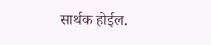सार्थक होईल.